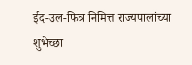ईद-उल-फित्र निमित्त राज्यपालांच्या शुभेच्छा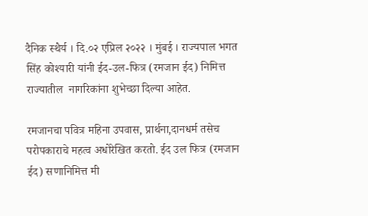दैनिक स्थैर्य । दि.०२ एप्रिल २०२२ । मुंबई । राज्यपाल भगत सिंह कोश्यारी यांनी ईद-उल-फित्र (रमजान ईद) निमित्त राज्यातील  नागरिकांना शुभेच्छा दिल्या आहेत.

रमजानचा पवित्र महिना उपवास, प्रार्थना,दानधर्म तसेच परोपकाराचे महत्व अधोरेखित करतो. ईद उल फित्र (रमजान ईद) सणानिमित्त मी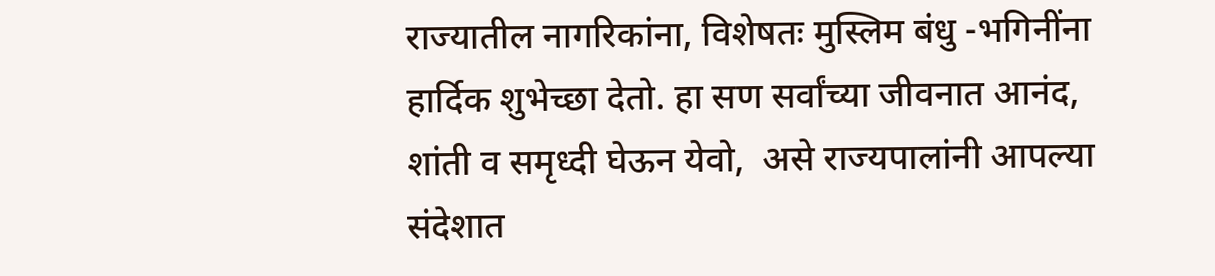राज्यातील नागरिकांना, विशेषतः मुस्लिम बंधु -भगिनींना हार्दिक शुभेच्छा देतो. हा सण सर्वांच्या जीवनात आनंद, शांती व समृध्दी घेऊन येवो,  असे राज्यपालांनी आपल्या संदेशात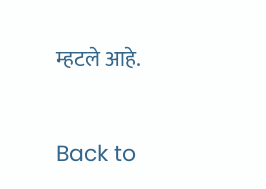म्हटले आहे.


Back to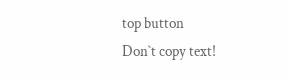top button
Don`t copy text!